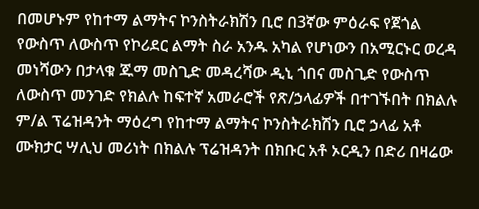በመሆኑም የከተማ ልማትና ኮንስትራክሽን ቢሮ በ3ኛው ምዕራፍ የጀጎል የውስጥ ለውስጥ የኮሪደር ልማት ስራ አንዱ አካል የሆነውን በአሚርኑር ወረዳ መነሻውን በታላቁ ጁማ መስጊድ መዳረሻው ዲኒ ጎበና መስጊድ የውስጥ ለውስጥ መንገድ የክልሉ ከፍተኛ አመራሮች የጽ/ኃላፊዎች በተገኙበት በክልሉ ም/ል ፕሬዝዳንት ማዕረግ የከተማ ልማትና ኮንስትራክሽን ቢሮ ኃላፊ አቶ ሙክታር ሣሊህ መሪነት በክልሉ ፕሬዝዳንት በክቡር አቶ ኦርዲን በድሪ በዛሬው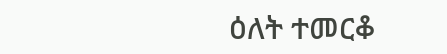ዕለት ተመርቆ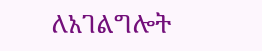ለአገልግሎት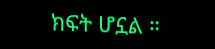ክፍት ሆኗል ።